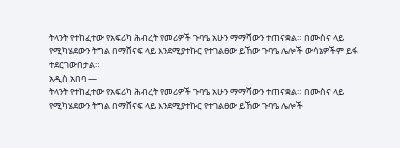ትላንት የተከፈተው የአፍሪካ ሕብረት የመሪዎች ጉባዔ አሁን ማማሻውን ተጠናቋል። በሙስና ላይ የሚካሄደውን ትግል በማሸናፍ ላይ እንደሚያተኩር የተገልፀው ይኸው ጉባዔ ሌሎች ውሳኔዎችም ይፋ ተደርገውበታል።
አዲስ አበባ —
ትላንት የተከፈተው የአፍሪካ ሕብረት የመሪዎች ጉባዔ አሁን ማማሻውን ተጠናቋል። በሙስና ላይ የሚካሄደውን ትግል በማሸናፍ ላይ እንደሚያተኩር የተገልፀው ይኸው ጉባዔ ሌሎች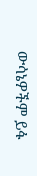ውሳኔዎችም ይፋ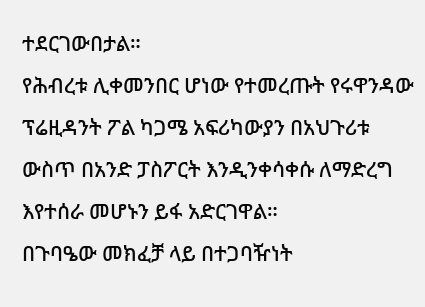ተደርገውበታል።
የሕብረቱ ሊቀመንበር ሆነው የተመረጡት የሩዋንዳው ፕሬዚዳንት ፖል ካጋሜ አፍሪካውያን በአህጉሪቱ ውስጥ በአንድ ፓስፖርት እንዲንቀሳቀሱ ለማድረግ እየተሰራ መሆኑን ይፋ አድርገዋል።
በጉባዔው መክፈቻ ላይ በተጋባዥነት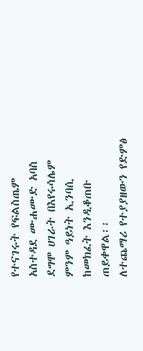የተናገሩት የፍልስጤም አስተዳደ ሙሐሙድ አባስ ደግሞ ሀገራት በእየሩሳሌም ምንም ዓይነት ኢንባሲ ከመክፈት እንዲቆጠቡ ጠይቀዋል፡፡
ለተጨማሪ የተያያዘውን የድምፅ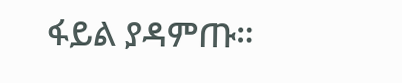ፋይል ያዳምጡ።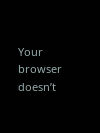Your browser doesn’t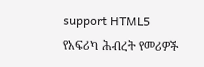support HTML5
የአፍሪካ ሕብረት የመሪዎች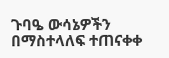ጉባዔ ውሳኔዎችን በማስተላለፍ ተጠናቀቀ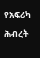የአፍሪካ ሕብረት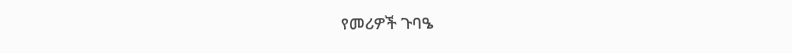የመሪዎች ጉባዔ